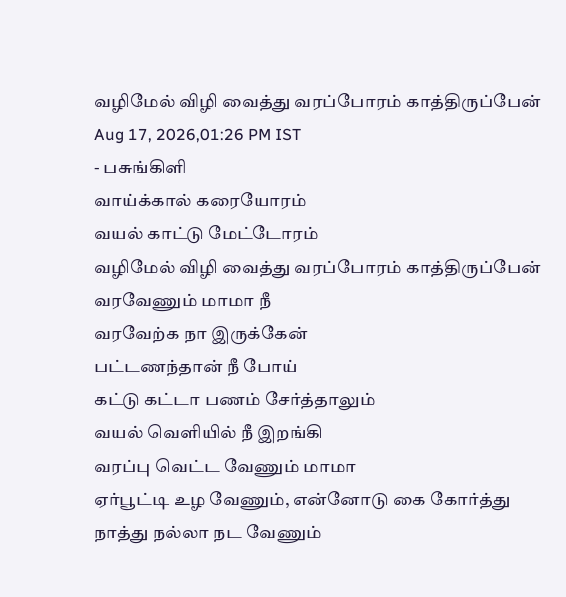வழிமேல் விழி வைத்து வரப்போரம் காத்திருப்பேன்
Aug 17, 2026,01:26 PM IST
- பசுங்கிளி
வாய்க்கால் கரையோரம்
வயல் காட்டு மேட்டோரம்
வழிமேல் விழி வைத்து வரப்போரம் காத்திருப்பேன்
வரவேணும் மாமா நீ
வரவேற்க நா இருக்கேன்
பட்டணந்தான் நீ போய்
கட்டு கட்டா பணம் சேர்த்தாலும்
வயல் வெளியில் நீ இறங்கி
வரப்பு வெட்ட வேணும் மாமா
ஏர்பூட்டி உழ வேணும், என்னோடு கை கோர்த்து
நாத்து நல்லா நட வேணும்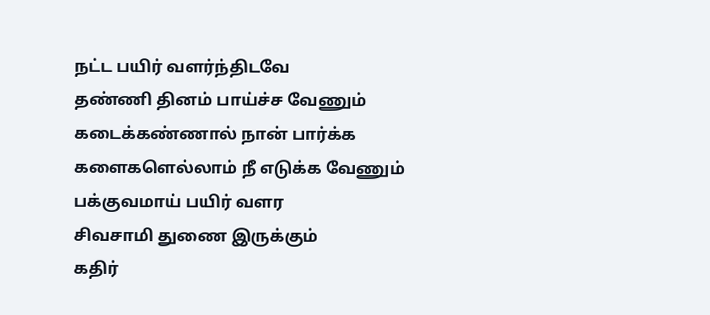நட்ட பயிர் வளர்ந்திடவே
தண்ணி தினம் பாய்ச்ச வேணும்
கடைக்கண்ணால் நான் பார்க்க
களைகளெல்லாம் நீ எடுக்க வேணும்
பக்குவமாய் பயிர் வளர
சிவசாமி துணை இருக்கும்
கதிர்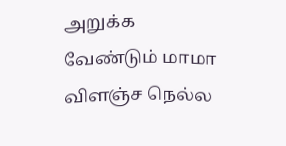அறுக்க வேண்டும் மாமா
விளஞ்ச நெல்ல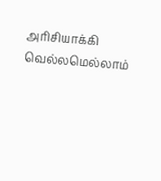அரிசியாக்கி
வெல்லமெல்லாம்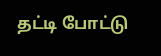தட்டி போட்டு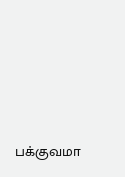பக்குவமா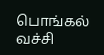பொங்கல் வச்சி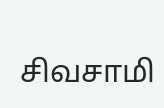சிவசாமி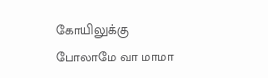கோயிலுக்கு
போலாமே வா மாமா